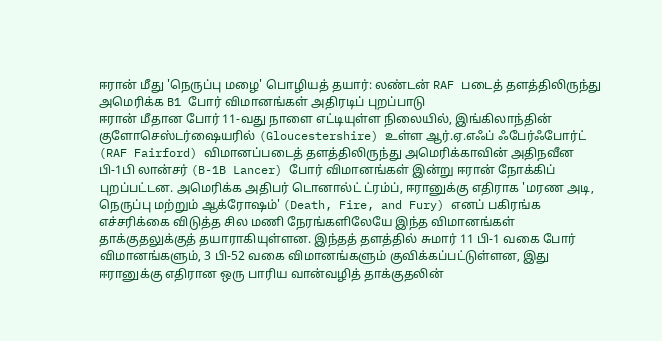ஈரான் மீது 'நெருப்பு மழை' பொழியத் தயார்: லண்டன் RAF படைத் தளத்திலிருந்து அமெரிக்க B1 போர் விமானங்கள் அதிரடிப் புறப்பாடு
ஈரான் மீதான போர் 11-வது நாளை எட்டியுள்ள நிலையில், இங்கிலாந்தின் குளோசெஸ்டர்ஷையரில் (Gloucestershire) உள்ள ஆர்.ஏ.எஃப் ஃபேர்ஃபோர்ட் (RAF Fairford) விமானப்படைத் தளத்திலிருந்து அமெரிக்காவின் அதிநவீன பி-1பி லான்சர் (B-1B Lancer) போர் விமானங்கள் இன்று ஈரான் நோக்கிப் புறப்பட்டன. அமெரிக்க அதிபர் டொனால்ட் ட்ரம்ப், ஈரானுக்கு எதிராக 'மரண அடி, நெருப்பு மற்றும் ஆக்ரோஷம்' (Death, Fire, and Fury) எனப் பகிரங்க எச்சரிக்கை விடுத்த சில மணி நேரங்களிலேயே இந்த விமானங்கள் தாக்குதலுக்குத் தயாராகியுள்ளன. இந்தத் தளத்தில் சுமார் 11 பி-1 வகை போர் விமானங்களும், 3 பி-52 வகை விமானங்களும் குவிக்கப்பட்டுள்ளன, இது ஈரானுக்கு எதிரான ஒரு பாரிய வான்வழித் தாக்குதலின்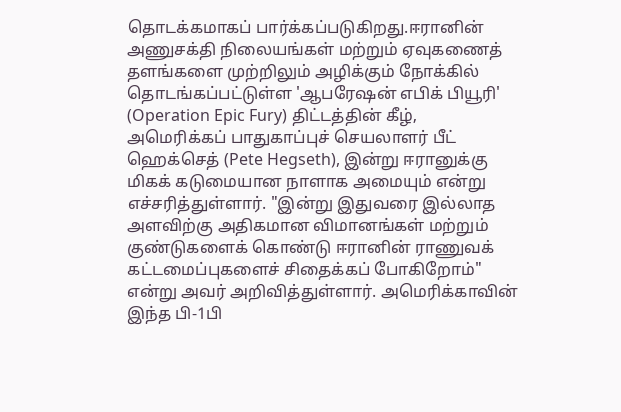தொடக்கமாகப் பார்க்கப்படுகிறது.ஈரானின் அணுசக்தி நிலையங்கள் மற்றும் ஏவுகணைத் தளங்களை முற்றிலும் அழிக்கும் நோக்கில் தொடங்கப்பட்டுள்ள 'ஆபரேஷன் எபிக் பியூரி' (Operation Epic Fury) திட்டத்தின் கீழ், அமெரிக்கப் பாதுகாப்புச் செயலாளர் பீட் ஹெக்செத் (Pete Hegseth), இன்று ஈரானுக்கு மிகக் கடுமையான நாளாக அமையும் என்று எச்சரித்துள்ளார். "இன்று இதுவரை இல்லாத அளவிற்கு அதிகமான விமானங்கள் மற்றும் குண்டுகளைக் கொண்டு ஈரானின் ராணுவக் கட்டமைப்புகளைச் சிதைக்கப் போகிறோம்" என்று அவர் அறிவித்துள்ளார். அமெரிக்காவின் இந்த பி-1பி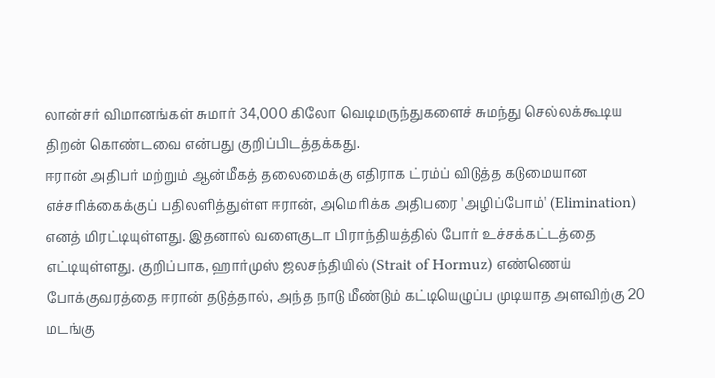லான்சர் விமானங்கள் சுமார் 34,000 கிலோ வெடிமருந்துகளைச் சுமந்து செல்லக்கூடிய திறன் கொண்டவை என்பது குறிப்பிடத்தக்கது.
ஈரான் அதிபர் மற்றும் ஆன்மீகத் தலைமைக்கு எதிராக ட்ரம்ப் விடுத்த கடுமையான எச்சரிக்கைக்குப் பதிலளித்துள்ள ஈரான், அமெரிக்க அதிபரை 'அழிப்போம்' (Elimination) எனத் மிரட்டியுள்ளது. இதனால் வளைகுடா பிராந்தியத்தில் போர் உச்சக்கட்டத்தை எட்டியுள்ளது. குறிப்பாக, ஹார்முஸ் ஜலசந்தியில் (Strait of Hormuz) எண்ணெய் போக்குவரத்தை ஈரான் தடுத்தால், அந்த நாடு மீண்டும் கட்டியெழுப்ப முடியாத அளவிற்கு 20 மடங்கு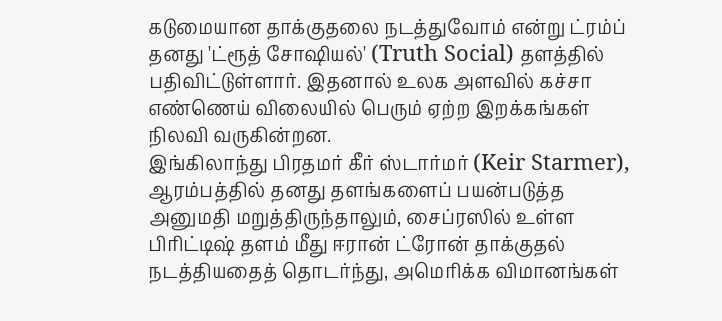கடுமையான தாக்குதலை நடத்துவோம் என்று ட்ரம்ப் தனது 'ட்ரூத் சோஷியல்' (Truth Social) தளத்தில் பதிவிட்டுள்ளார். இதனால் உலக அளவில் கச்சா எண்ணெய் விலையில் பெரும் ஏற்ற இறக்கங்கள் நிலவி வருகின்றன.
இங்கிலாந்து பிரதமர் கீர் ஸ்டார்மர் (Keir Starmer), ஆரம்பத்தில் தனது தளங்களைப் பயன்படுத்த அனுமதி மறுத்திருந்தாலும், சைப்ரஸில் உள்ள பிரிட்டிஷ் தளம் மீது ஈரான் ட்ரோன் தாக்குதல் நடத்தியதைத் தொடர்ந்து, அமெரிக்க விமானங்கள்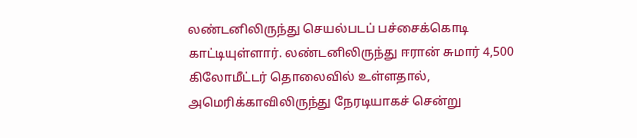லண்டனிலிருந்து செயல்படப் பச்சைக்கொடி காட்டியுள்ளார். லண்டனிலிருந்து ஈரான் சுமார் 4,500 கிலோமீட்டர் தொலைவில் உள்ளதால், அமெரிக்காவிலிருந்து நேரடியாகச் சென்று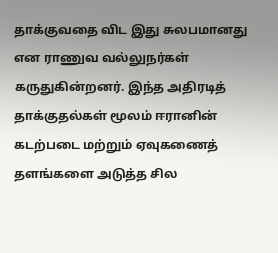தாக்குவதை விட இது சுலபமானது என ராணுவ வல்லுநர்கள் கருதுகின்றனர். இந்த அதிரடித் தாக்குதல்கள் மூலம் ஈரானின் கடற்படை மற்றும் ஏவுகணைத் தளங்களை அடுத்த சில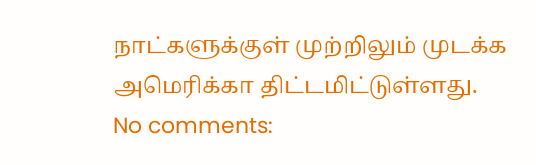நாட்களுக்குள் முற்றிலும் முடக்க அமெரிக்கா திட்டமிட்டுள்ளது.
No comments: